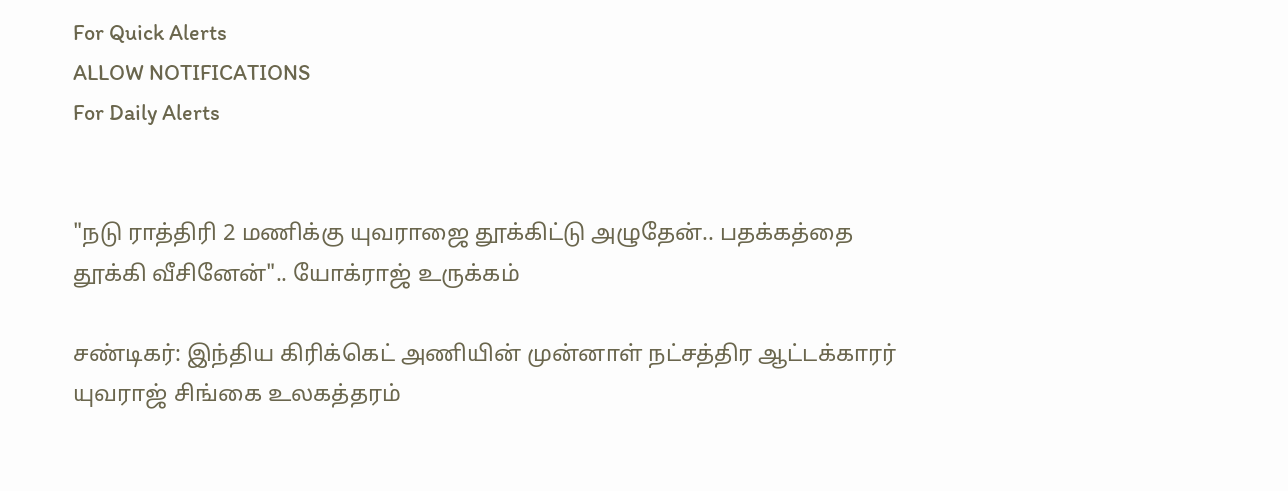For Quick Alerts
ALLOW NOTIFICATIONS
For Daily Alerts


"நடு ராத்திரி 2 மணிக்கு யுவராஜை தூக்கிட்டு அழுதேன்.. பதக்கத்தை தூக்கி வீசினேன்".. யோக்ராஜ் உருக்கம்

சண்டிகர்: இந்திய கிரிக்கெட் அணியின் முன்னாள் நட்சத்திர ஆட்டக்காரர் யுவராஜ் சிங்கை உலகத்தரம்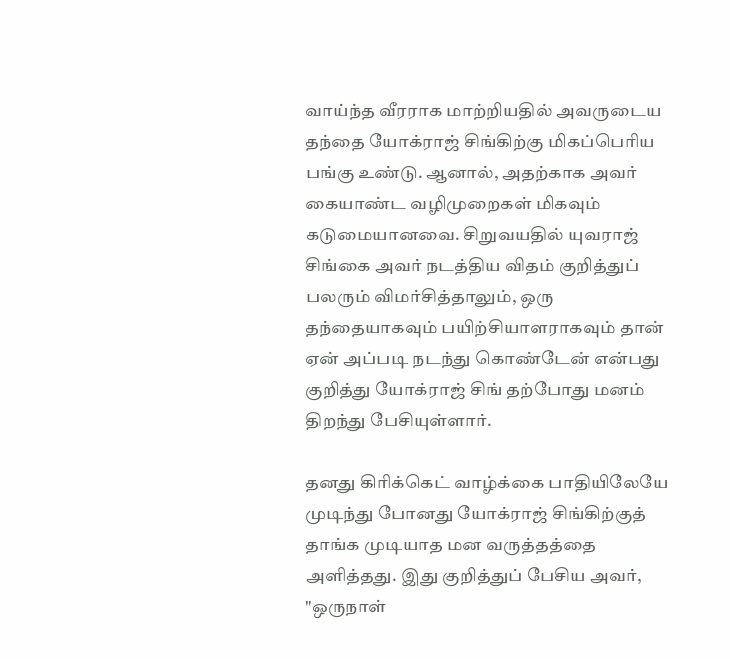வாய்ந்த வீரராக மாற்றியதில் அவருடைய தந்தை யோக்ராஜ் சிங்கிற்கு மிகப்பெரிய பங்கு உண்டு. ஆனால், அதற்காக அவர் கையாண்ட வழிமுறைகள் மிகவும் கடுமையானவை. சிறுவயதில் யுவராஜ் சிங்கை அவர் நடத்திய விதம் குறித்துப் பலரும் விமர்சித்தாலும், ஒரு தந்தையாகவும் பயிற்சியாளராகவும் தான் ஏன் அப்படி நடந்து கொண்டேன் என்பது குறித்து யோக்ராஜ் சிங் தற்போது மனம் திறந்து பேசியுள்ளார்.

தனது கிரிக்கெட் வாழ்க்கை பாதியிலேயே முடிந்து போனது யோக்ராஜ் சிங்கிற்குத் தாங்க முடியாத மன வருத்தத்தை அளித்தது. இது குறித்துப் பேசிய அவர், "ஒருநாள்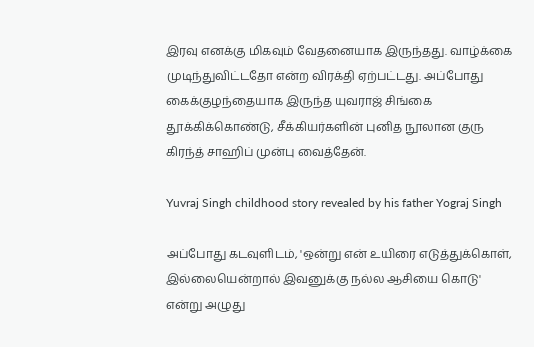இரவு எனக்கு மிகவும் வேதனையாக இருந்தது. வாழ்க்கை முடிந்துவிட்டதோ என்ற விரக்தி ஏற்பட்டது. அப்போது கைக்குழந்தையாக இருந்த யுவராஜ் சிங்கை தூக்கிக்கொண்டு, சீக்கியர்களின் புனித நூலான குரு கிரந்த் சாஹிப் முன்பு வைத்தேன்.

Yuvraj Singh childhood story revealed by his father Yograj Singh

அப்போது கடவுளிடம், 'ஒன்று என் உயிரை எடுத்துக்கொள், இல்லையென்றால் இவனுக்கு நல்ல ஆசியை கொடு' என்று அழுது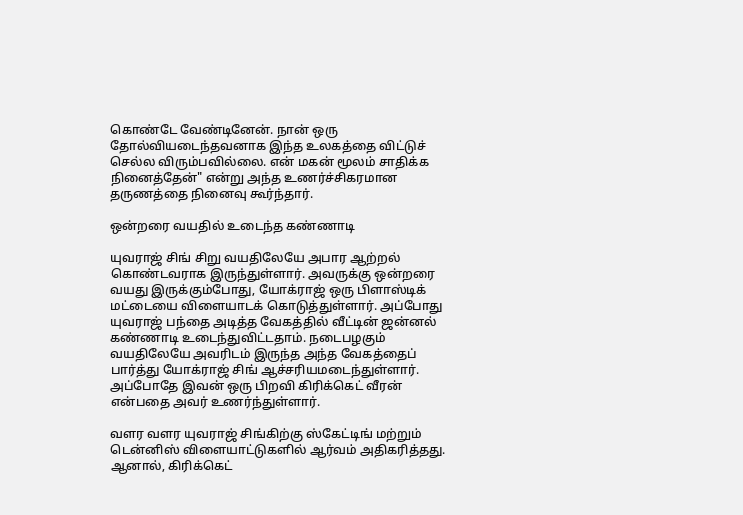கொண்டே வேண்டினேன். நான் ஒரு தோல்வியடைந்தவனாக இந்த உலகத்தை விட்டுச் செல்ல விரும்பவில்லை. என் மகன் மூலம் சாதிக்க நினைத்தேன்" என்று அந்த உணர்ச்சிகரமான தருணத்தை நினைவு கூர்ந்தார்.

ஒன்றரை வயதில் உடைந்த கண்ணாடி

யுவராஜ் சிங் சிறு வயதிலேயே அபார ஆற்றல் கொண்டவராக இருந்துள்ளார். அவருக்கு ஒன்றரை வயது இருக்கும்போது, யோக்ராஜ் ஒரு பிளாஸ்டிக் மட்டையை விளையாடக் கொடுத்துள்ளார். அப்போது யுவராஜ் பந்தை அடித்த வேகத்தில் வீட்டின் ஜன்னல் கண்ணாடி உடைந்துவிட்டதாம். நடைபழகும் வயதிலேயே அவரிடம் இருந்த அந்த வேகத்தைப் பார்த்து யோக்ராஜ் சிங் ஆச்சரியமடைந்துள்ளார். அப்போதே இவன் ஒரு பிறவி கிரிக்கெட் வீரன் என்பதை அவர் உணர்ந்துள்ளார்.

வளர வளர யுவராஜ் சிங்கிற்கு ஸ்கேட்டிங் மற்றும் டென்னிஸ் விளையாட்டுகளில் ஆர்வம் அதிகரித்தது. ஆனால், கிரிக்கெட்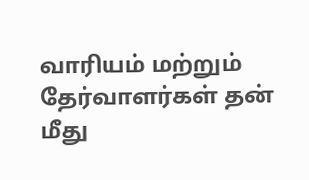வாரியம் மற்றும் தேர்வாளர்கள் தன் மீது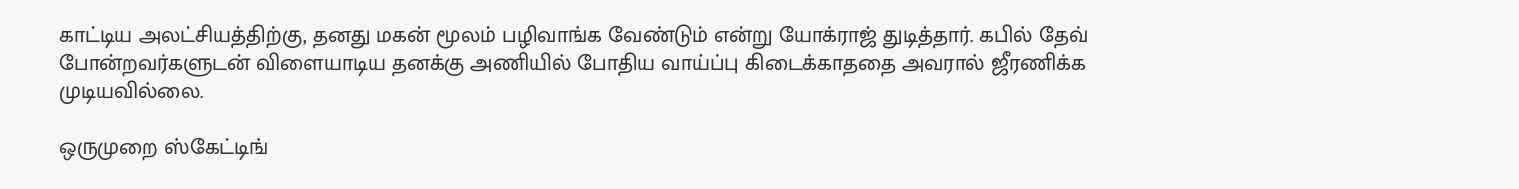காட்டிய அலட்சியத்திற்கு, தனது மகன் மூலம் பழிவாங்க வேண்டும் என்று யோக்ராஜ் துடித்தார். கபில் தேவ் போன்றவர்களுடன் விளையாடிய தனக்கு அணியில் போதிய வாய்ப்பு கிடைக்காததை அவரால் ஜீரணிக்க முடியவில்லை.

ஒருமுறை ஸ்கேட்டிங்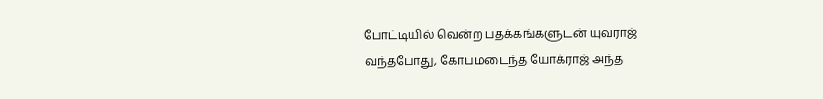போட்டியில் வென்ற பதக்கங்களுடன் யுவராஜ் வந்தபோது, கோபமடைந்த யோக்ராஜ் அந்த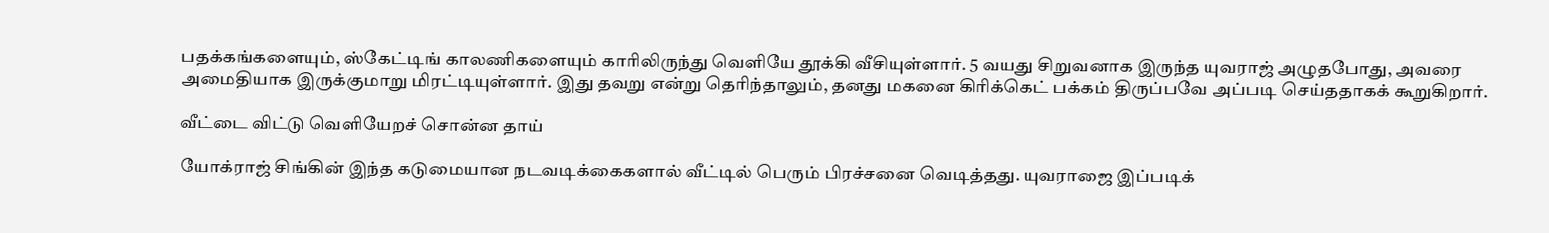பதக்கங்களையும், ஸ்கேட்டிங் காலணிகளையும் காரிலிருந்து வெளியே தூக்கி வீசியுள்ளார். 5 வயது சிறுவனாக இருந்த யுவராஜ் அழுதபோது, அவரை அமைதியாக இருக்குமாறு மிரட்டியுள்ளார். இது தவறு என்று தெரிந்தாலும், தனது மகனை கிரிக்கெட் பக்கம் திருப்பவே அப்படி செய்ததாகக் கூறுகிறார்.

வீட்டை விட்டு வெளியேறச் சொன்ன தாய்

யோக்ராஜ் சிங்கின் இந்த கடுமையான நடவடிக்கைகளால் வீட்டில் பெரும் பிரச்சனை வெடித்தது. யுவராஜை இப்படிக்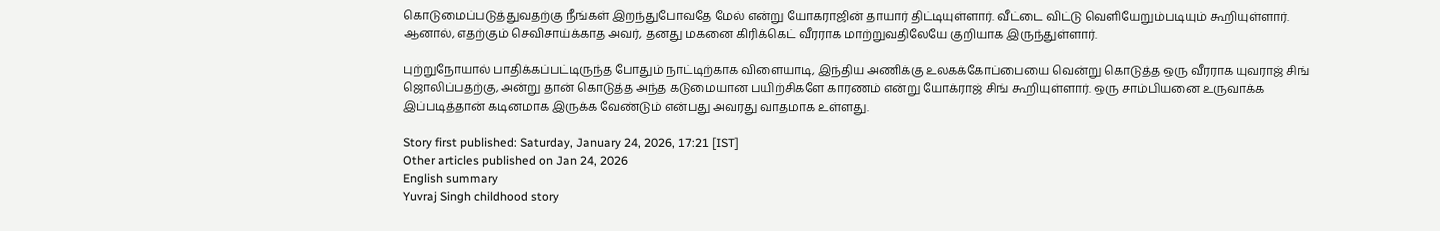கொடுமைப்படுத்துவதற்கு நீங்கள் இறந்துபோவதே மேல் என்று யோகராஜின் தாயார் திட்டியுள்ளார். வீட்டை விட்டு வெளியேறும்படியும் கூறியுள்ளார். ஆனால், எதற்கும் செவிசாய்க்காத அவர், தனது மகனை கிரிக்கெட் வீரராக மாற்றுவதிலேயே குறியாக இருந்துள்ளார்.

புற்றுநோயால் பாதிக்கப்பட்டிருந்த போதும் நாட்டிற்காக விளையாடி, இந்திய அணிக்கு உலகக்கோப்பையை வென்று கொடுத்த ஒரு வீரராக யுவராஜ் சிங் ஜொலிப்பதற்கு, அன்று தான் கொடுத்த அந்த கடுமையான பயிற்சிகளே காரணம் என்று யோக்ராஜ் சிங் கூறியுள்ளார். ஒரு சாம்பியனை உருவாக்க இப்படித்தான் கடினமாக இருக்க வேண்டும் என்பது அவரது வாதமாக உள்ளது.

Story first published: Saturday, January 24, 2026, 17:21 [IST]
Other articles published on Jan 24, 2026
English summary
Yuvraj Singh childhood story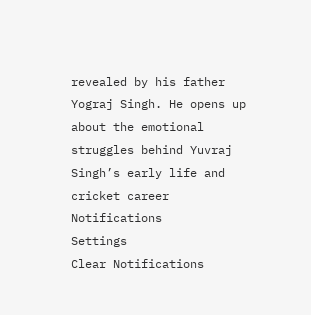revealed by his father Yograj Singh. He opens up about the emotional struggles behind Yuvraj Singh’s early life and cricket career
Notifications
Settings
Clear Notifications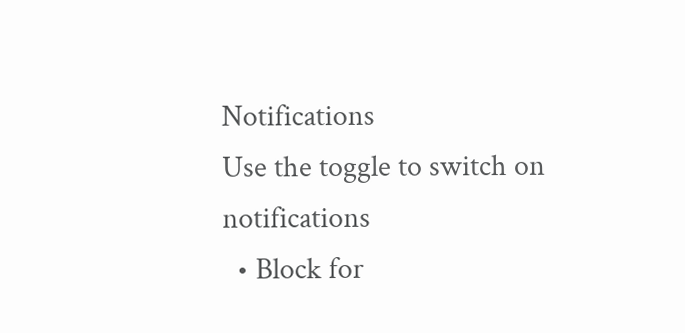Notifications
Use the toggle to switch on notifications
  • Block for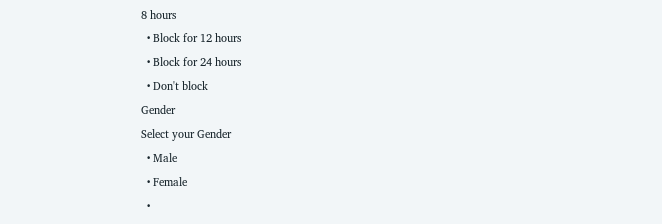8 hours
  • Block for 12 hours
  • Block for 24 hours
  • Don't block
Gender
Select your Gender
  • Male
  • Female
  •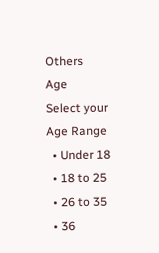Others
Age
Select your Age Range
  • Under 18
  • 18 to 25
  • 26 to 35
  • 36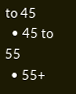to 45
  • 45 to 55
  • 55+